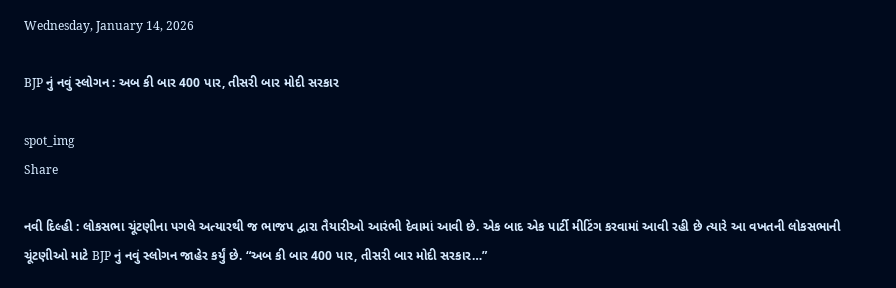Wednesday, January 14, 2026

BJP નું નવું સ્લોગન : અબ કી બાર 400 પાર, તીસરી બાર મોદી સરકાર

spot_img
Share

નવી દિલ્હી : લોકસભા ચૂંટણીના પગલે અત્યારથી જ ભાજપ દ્વારા તૈયારીઓ આરંભી દેવામાં આવી છે. એક બાદ એક પાર્ટી મીટિંગ કરવામાં આવી રહી છે ત્યારે આ વખતની લોકસભાની ચૂંટણીઓ માટે BJP નું નવું સ્લોગન જાહેર કર્યું છે. “અબ કી બાર 400 પાર, તીસરી બાર મોદી સરકાર…”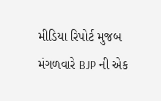મીડિયા રિપોર્ટ મુજબ મંગળવારે BJP ની એક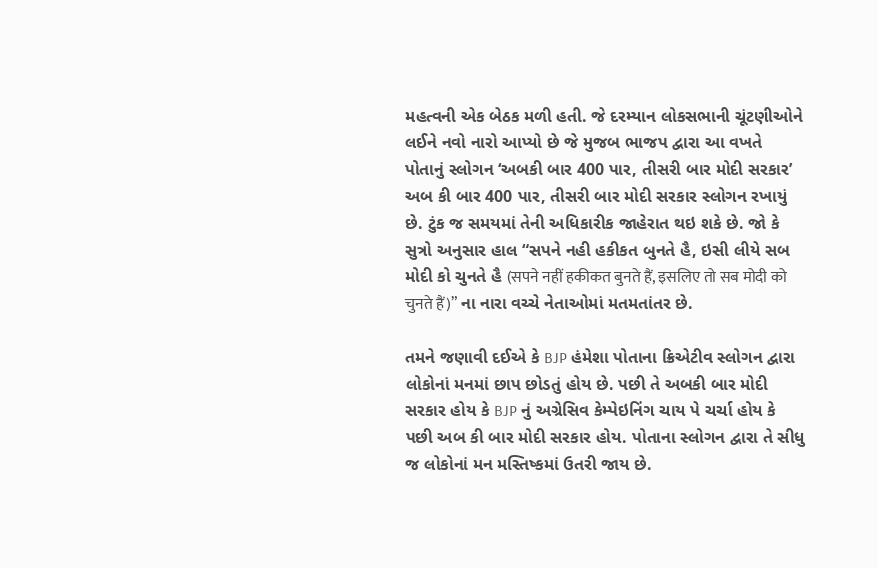મહત્વની એક બેઠક મળી હતી. જે દરમ્યાન લોકસભાની ચૂંટણીઓને લઈને નવો નારો આપ્યો છે જે મુજબ ભાજપ દ્વારા આ વખતે પોતાનું સ્લોગન ‘અબકી બાર 400 પાર, તીસરી બાર મોદી સરકાર’ અબ કી બાર 400 પાર, તીસરી બાર મોદી સરકાર સ્લોગન રખાયું છે. ટુંક જ સમયમાં તેની અધિકારીક જાહેરાત થઇ શકે છે. જો કે સુત્રો અનુસાર હાલ “સપને નહી હકીકત બુનતે હૈ, ઇસી લીયે સબ મોદી કો ચુનતે હૈ (सपने नहीं हकीकत बुनते हैं, इसलिए तो सब मोदी को चुनते हैं)” ના નારા વચ્ચે નેતાઓમાં મતમતાંતર છે.

તમને જણાવી દઈએ કે BJP હંમેશા પોતાના ક્રિએટીવ સ્લોગન દ્વારા લોકોનાં મનમાં છાપ છોડતું હોય છે. પછી તે અબકી બાર મોદી સરકાર હોય કે BJP નું અગ્રેસિવ કેમ્પેઇનિંગ ચાય પે ચર્ચા હોય કે પછી અબ કી બાર મોદી સરકાર હોય. પોતાના સ્લોગન દ્વારા તે સીધુ જ લોકોનાં મન મસ્તિષ્કમાં ઉતરી જાય છે.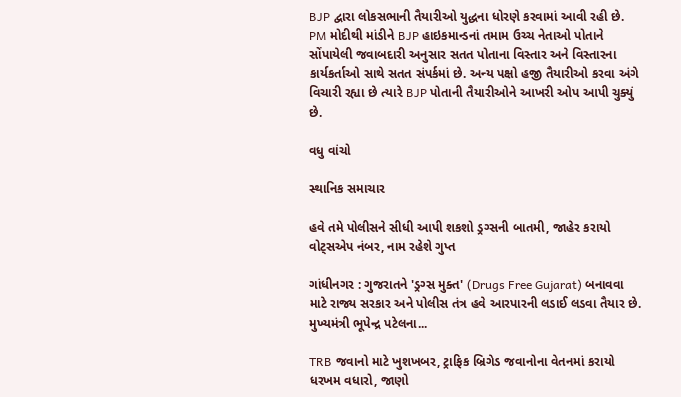BJP દ્વારા લોકસભાની તૈયારીઓ યુદ્ધના ધોરણે કરવામાં આવી રહી છે. PM મોદીથી માંડીને BJP હાઇકમાન્ડનાં તમામ ઉચ્ચ નેતાઓ પોતાને સોંપાયેલી જવાબદારી અનુસાર સતત પોતાના વિસ્તાર અને વિસ્તારના કાર્યકર્તાઓ સાથે સતત સંપર્કમાં છે. અન્ય પક્ષો હજી તૈયારીઓ કરવા અંગે વિચારી રહ્યા છે ત્યારે BJP પોતાની તૈયારીઓને આખરી ઓપ આપી ચુક્યું છે.

વધુ વાંચો

સ્થાનિક સમાચાર

હવે તમે પોલીસને સીધી આપી શકશો ડ્રગ્સની બાતમી, જાહેર કરાયો વોટ્સએપ નંબર, નામ રહેશે ગુપ્ત

ગાંધીનગર : ગુજરાતને 'ડ્રગ્સ મુક્ત' (Drugs Free Gujarat) બનાવવા માટે રાજ્ય સરકાર અને પોલીસ તંત્ર હવે આરપારની લડાઈ લડવા તૈયાર છે. મુખ્યમંત્રી ભૂપેન્દ્ર પટેલના...

TRB જવાનો માટે ખુશખબર, ટ્રાફિક બ્રિગેડ જવાનોના વેતનમાં કરાયો ધરખમ વધારો, જાણો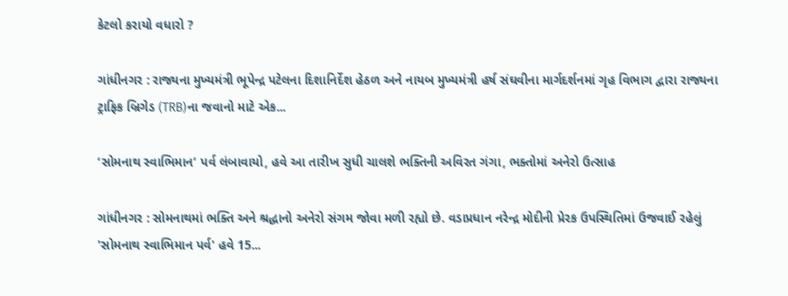કેટલો કરાયો વધારો ?

ગાંધીનગર : રાજ્યના મુખ્યમંત્રી ભૂપેન્દ્ર પટેલના દિશાનિર્દેશ હેઠળ અને નાયબ મુખ્યમંત્રી હર્ષ સંઘવીના માર્ગદર્શનમાં ગૃહ વિભાગ દ્વારા રાજ્યના ટ્રાફિક બ્રિગેડ (TRB)ના જવાનો માટે એક...

‘સોમનાથ સ્વાભિમાન’ પર્વ લંબાવાયો, હવે આ તારીખ સુધી ચાલશે ભક્તિની અવિરત ગંગા, ભક્તોમાં અનેરો ઉત્સાહ

ગાંધીનગર : સોમનાથમાં ભક્તિ અને શ્રદ્ધાનો અનેરો સંગમ જોવા મળી રહ્યો છે. વડાપ્રધાન નરેન્દ્ર મોદીની પ્રેરક ઉપસ્થિતિમાં ઉજવાઈ રહેલું 'સોમનાથ સ્વાભિમાન પર્વ' હવે 15...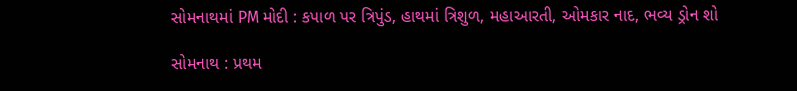સોમનાથમાં PM મોદી : કપાળ પર ત્રિપુંડ, હાથમાં ત્રિશુળ, મહાઆરતી, ઓમકાર નાદ, ભવ્ય ડ્રોન શો

સોમનાથ : પ્રથમ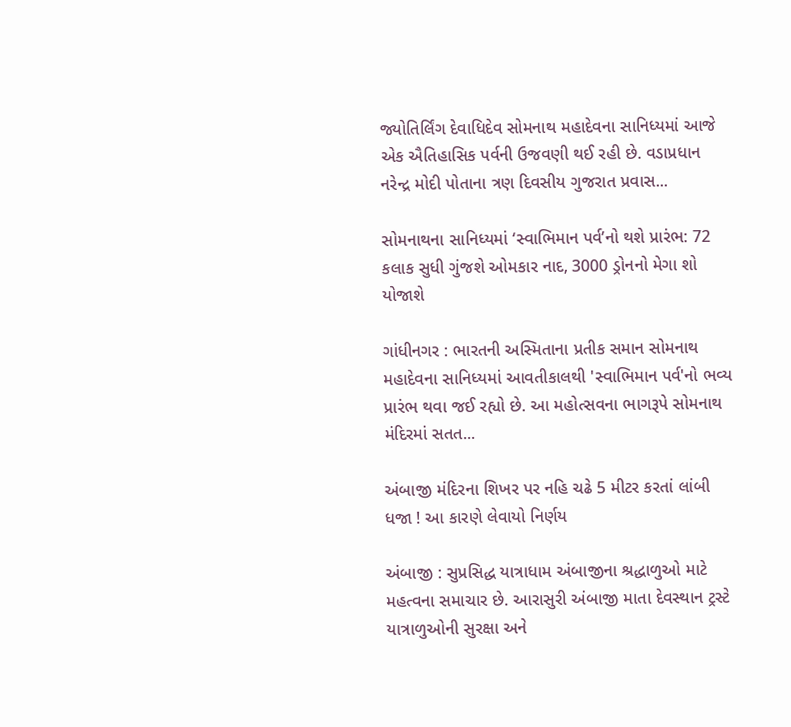જ્યોતિર્લિંગ દેવાધિદેવ સોમનાથ મહાદેવના સાનિધ્યમાં આજે એક ઐતિહાસિક પર્વની ઉજવણી થઈ રહી છે. વડાપ્રધાન નરેન્દ્ર મોદી પોતાના ત્રણ દિવસીય ગુજરાત પ્રવાસ...

સોમનાથના સાનિધ્યમાં ‘સ્વાભિમાન પર્વ’નો થશે પ્રારંભ: 72 કલાક સુધી ગુંજશે ઓમકાર નાદ, 3000 ડ્રોનનો મેગા શો યોજાશે

ગાંધીનગર : ભારતની અસ્મિતાના પ્રતીક સમાન સોમનાથ મહાદેવના સાનિધ્યમાં આવતીકાલથી 'સ્વાભિમાન પર્વ'નો ભવ્ય પ્રારંભ થવા જઈ રહ્યો છે. આ મહોત્સવના ભાગરૂપે સોમનાથ મંદિરમાં સતત...

અંબાજી મંદિરના શિખર પર નહિ ચઢે 5 મીટર કરતાં લાંબી ધજા ! આ કારણે લેવાયો નિર્ણય

અંબાજી : સુપ્રસિદ્ધ યાત્રાધામ અંબાજીના શ્રદ્ધાળુઓ માટે મહત્વના સમાચાર છે. આરાસુરી અંબાજી માતા દેવસ્થાન ટ્રસ્ટે યાત્રાળુઓની સુરક્ષા અને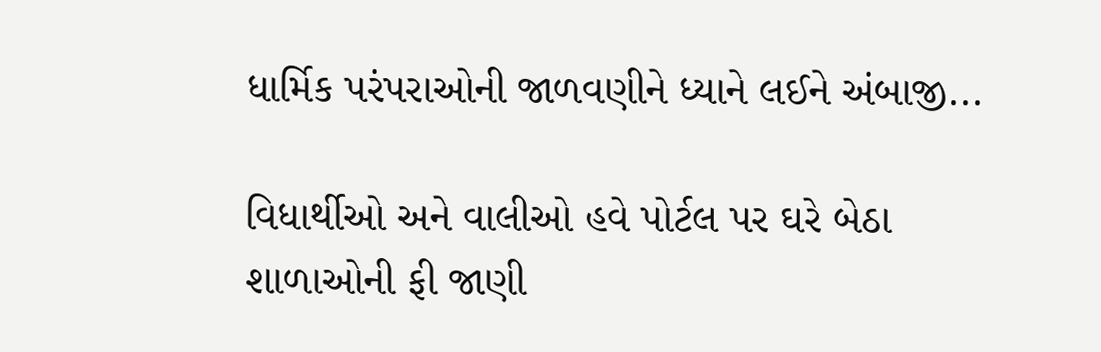ધાર્મિક પરંપરાઓની જાળવણીને ધ્યાને લઈને અંબાજી...

વિધાર્થીઓ અને વાલીઓ હવે પોર્ટલ પર ઘરે બેઠા શાળાઓની ફી જાણી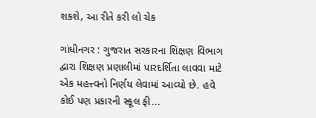શકશે, આ રીતે કરી લો ચેક

ગાંધીનગર : ગુજરાત સરકારના શિક્ષણ વિભાગ દ્વારા શિક્ષણ પ્રણાલીમાં પારદર્શિતા લાવવા માટે એક મહત્ત્વનો નિર્ણય લેવામાં આવ્યો છે. હવે કોઈ પણ પ્રકારની સ્કૂલ ફી...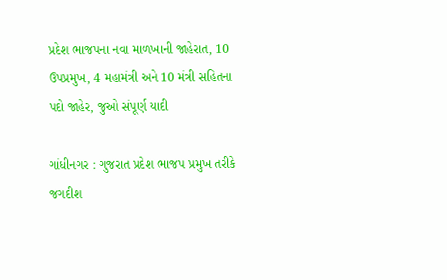પ્રદેશ ભાજપના નવા માળખાની જાહેરાત, 10 ઉપપ્રમુખ, 4 મહામંત્રી અને 10 મંત્રી સહિતના પદો જાહેર, જુઓ સંપૂર્ણ યાદી

ગાંધીનગર : ગુજરાત પ્રદેશ ભાજપ પ્રમુખ તરીકે જગદીશ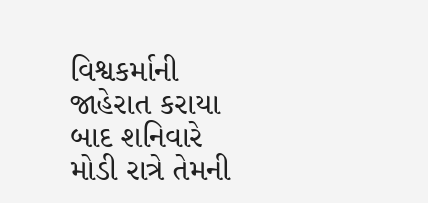વિશ્વકર્માની જાહેરાત કરાયા બાદ શનિવારે મોડી રાત્રે તેમની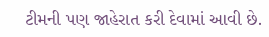ટીમની પણ જાહેરાત કરી દેવામાં આવી છે.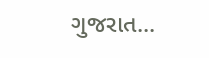ગુજરાત...